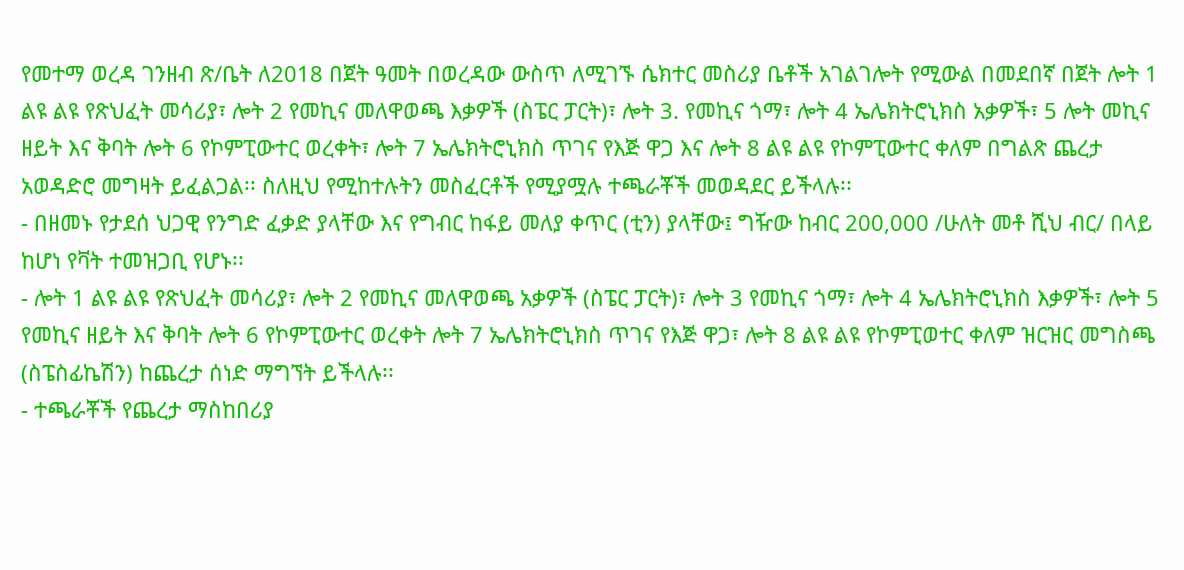የመተማ ወረዳ ገንዘብ ጽ/ቤት ለ2018 በጀት ዓመት በወረዳው ውስጥ ለሚገኙ ሴክተር መስሪያ ቤቶች አገልገሎት የሚውል በመደበኛ በጀት ሎት 1 ልዩ ልዩ የጽህፈት መሳሪያ፣ ሎት 2 የመኪና መለዋወጫ እቃዎች (ስፔር ፓርት)፣ ሎት 3. የመኪና ጎማ፣ ሎት 4 ኤሌክትሮኒክስ አቃዎች፣ 5 ሎት መኪና ዘይት እና ቅባት ሎት 6 የኮምፒውተር ወረቀት፣ ሎት 7 ኤሌክትሮኒክስ ጥገና የእጅ ዋጋ እና ሎት 8 ልዩ ልዩ የኮምፒውተር ቀለም በግልጽ ጨረታ አወዳድሮ መግዛት ይፈልጋል፡፡ ስለዚህ የሚከተሉትን መስፈርቶች የሚያሟሉ ተጫራቾች መወዳደር ይችላሉ፡፡
- በዘመኑ የታደሰ ህጋዊ የንግድ ፈቃድ ያላቸው እና የግብር ከፋይ መለያ ቀጥር (ቲን) ያላቸው፤ ግዥው ከብር 200,000 /ሁለት መቶ ሺህ ብር/ በላይ ከሆነ የቫት ተመዝጋቢ የሆኑ፡፡
- ሎት 1 ልዩ ልዩ የጽህፈት መሳሪያ፣ ሎት 2 የመኪና መለዋወጫ አቃዎች (ስፔር ፓርት)፣ ሎት 3 የመኪና ጎማ፣ ሎት 4 ኤሌክትሮኒክስ እቃዎች፣ ሎት 5 የመኪና ዘይት እና ቅባት ሎት 6 የኮምፒውተር ወረቀት ሎት 7 ኤሌክትሮኒክስ ጥገና የእጅ ዋጋ፣ ሎት 8 ልዩ ልዩ የኮምፒወተር ቀለም ዝርዝር መግስጫ (ስፔስፊኬሽን) ከጨረታ ሰነድ ማግኘት ይችላሉ፡፡
- ተጫራቾች የጨረታ ማስከበሪያ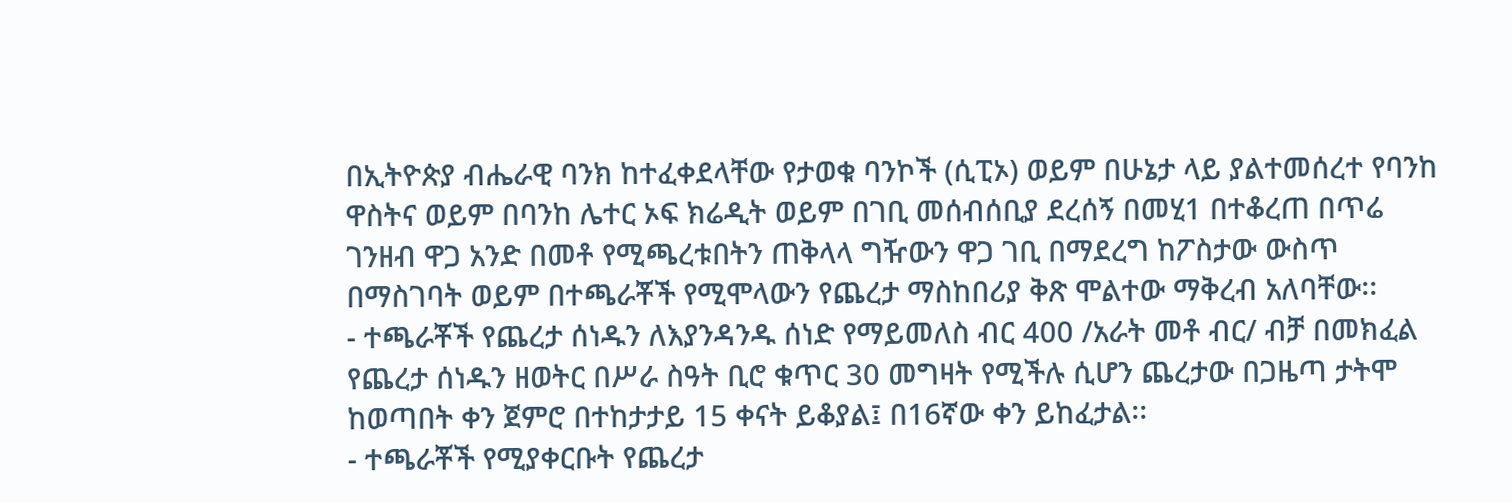በኢትዮጵያ ብሔራዊ ባንክ ከተፈቀደላቸው የታወቁ ባንኮች (ሲፒኦ) ወይም በሁኔታ ላይ ያልተመሰረተ የባንከ ዋስትና ወይም በባንከ ሌተር ኦፍ ክሬዲት ወይም በገቢ መሰብሰቢያ ደረሰኝ በመሂ1 በተቆረጠ በጥሬ ገንዘብ ዋጋ አንድ በመቶ የሚጫረቱበትን ጠቅላላ ግዥውን ዋጋ ገቢ በማደረግ ከፖስታው ውስጥ በማስገባት ወይም በተጫራቾች የሚሞላውን የጨረታ ማስከበሪያ ቅጽ ሞልተው ማቅረብ አለባቸው፡፡
- ተጫራቾች የጨረታ ሰነዱን ለእያንዳንዱ ሰነድ የማይመለስ ብር 400 /አራት መቶ ብር/ ብቻ በመክፈል የጨረታ ሰነዱን ዘወትር በሥራ ስዓት ቢሮ ቁጥር 30 መግዛት የሚችሉ ሲሆን ጨረታው በጋዜጣ ታትሞ ከወጣበት ቀን ጀምሮ በተከታታይ 15 ቀናት ይቆያል፤ በ16ኛው ቀን ይከፈታል፡፡
- ተጫራቾች የሚያቀርቡት የጨረታ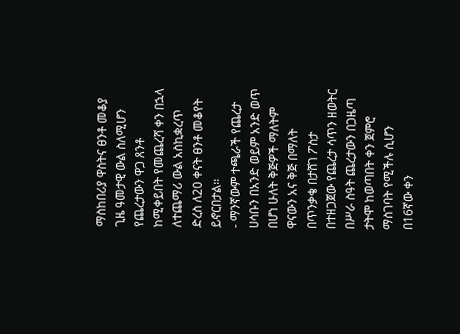ማስከበሪያ ዋስትና ፀንቶ መቆያ ጊዜ ዓመታዊ ውል ስለሚሆን የጨረታውን ዋጋ ጸንቶ ከሚቀይበት የመጨረሻ ቀን በኋላ ለተጨማሪ ውል አስኪቋረጥ ድረስ ለ20 ቀናት ፀንቶ መቆየት ይኖርበታል፡፡
- ማንኛውም ተጫራች የጨረታ ሀሳቡን በአንድ ወይም አንድ ወጥ በሆነ ሁለት ቅጅዎች ማለትም ዋናውን አና ቅጅ በማለት በጥንቃቄ በታሸገ ፖስታ በተዘጋጀው የጨረታ ሳጥን ዘወትር በሥራ ስዓት ጨረታውን በጋዜጣ ታትሞ ከወጣበት ቀን ጀምሮ ማስገባት የሚችሉ ሲሆን በ16ኛው ቀን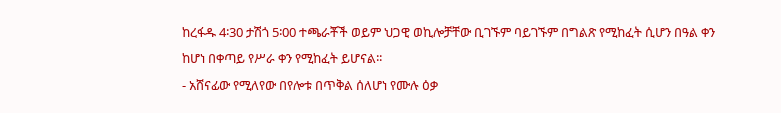ከረፋዱ 4፡30 ታሽጎ 5፡00 ተጫራቾች ወይም ህጋዊ ወኪሎቻቸው ቢገኙም ባይገኙም በግልጽ የሚከፈት ሲሆን በዓል ቀን ከሆነ በቀጣይ የሥራ ቀን የሚከፈት ይሆናል፡፡
- አሸናፊው የሚለየው በየሎቱ በጥቅል ሰለሆነ የሙሉ ዕቃ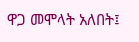ዋጋ መሞላት አለበት፤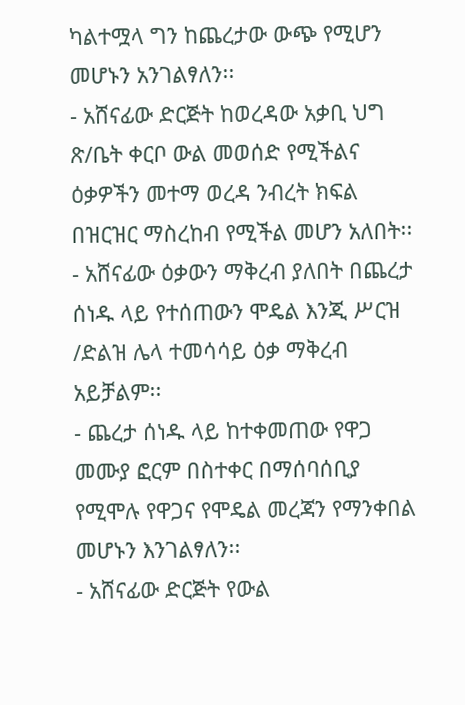ካልተሟላ ግን ከጨረታው ውጭ የሚሆን መሆኑን አንገልፃለን፡፡
- አሸናፊው ድርጅት ከወረዳው አቃቢ ህግ ጽ/ቤት ቀርቦ ውል መወሰድ የሚችልና ዕቃዎችን መተማ ወረዳ ንብረት ክፍል በዝርዝር ማስረከብ የሚችል መሆን አለበት፡፡
- አሸናፊው ዕቃውን ማቅረብ ያለበት በጨረታ ሰነዱ ላይ የተሰጠውን ሞዴል እንጂ ሥርዝ /ድልዝ ሌላ ተመሳሳይ ዕቃ ማቅረብ አይቻልም፡፡
- ጨረታ ሰነዱ ላይ ከተቀመጠው የዋጋ መሙያ ፎርም በስተቀር በማሰባሰቢያ የሚሞሉ የዋጋና የሞዴል መረጃን የማንቀበል መሆኑን እንገልፃለን፡፡
- አሸናፊው ድርጅት የውል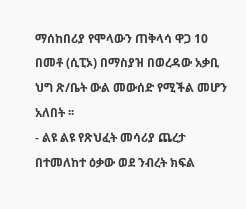ማሰከበሪያ የሞላውን ጠቅላሳ ዋጋ 10 በመቶ (ሲፒኦ) በማስያዝ በወረዳው አቃቢ ህግ ጽ/ቤት ውል መውሰድ የሚችል መሆን አለበት ፡፡
- ልዩ ልዩ የጽህፈት መሳሪያ ጨረታ በተመለከተ ዕቃው ወደ ንብረት ክፍል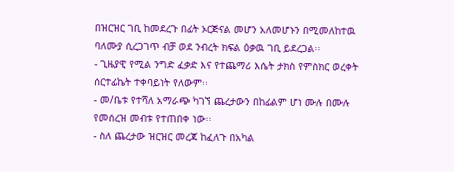በዝርዝር ገቢ ከመደረጉ በፊት ኦርጅናል መሆን አለመሆኑን በሚመለከተዉ ባለሙያ ሲረጋገጥ ብቻ ወደ ንብረት ክፍል ዕቃዉ ገቢ ይደረጋል፡፡
- ጊዜያዊ የሚል ንግድ ፈቃድ እና የተጨማሪ እሴት ታክስ የምስክር ወረቀት ሰርተፊኬት ተቀባይነት የለውም፡፡
- መ/ቤቱ የተሻለ አማራጭ ካገኘ ጨረታውን በከፊልም ሆነ ሙሉ በሙሉ የመሰረዝ መብቱ የተጠበቀ ነው፡፡
- ስለ ጨረታው ዝርዝር መረጃ ከፈለጉ በአካል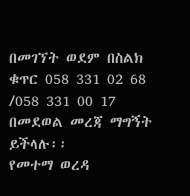በመገኘት ወደም በስልክ ቁጥር 058 331 02 68 /058 331 00 17 በመደወል መረጃ ማግኝት ይችላሉ፡፡
የመተማ ወረዳ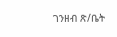ገንዘብ ጽ/ቤት